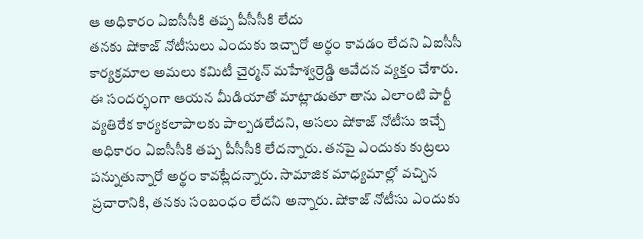ఆ అధికారం ఏఐసీసీకి తప్ప పీసీసీకి లేదు
తనకు షోకాజ్ నోటీసులు ఎందుకు ఇచ్చారో అర్థం కావడం లేదని ఏఐసీసీ కార్యక్రమాల అమలు కమిటీ చైర్మన్ మహేశ్వర్రెడ్డి ఆవేదన వ్యక్తం చేశారు. ఈ సందర్భంగా ఆయన మీడియాతో మాట్లాడుతూ తాను ఎలాంటి పార్టీ వ్యతిరేక కార్యకలాపాలకు పాల్పడలేదని, అసలు షోకాజ్ నోటీసు ఇచ్చే అధికారం ఏఐసీసీకి తప్ప పీసీసీకి లేదన్నారు. తనపై ఎందుకు కుట్రలు పన్నుతున్నారో అర్థం కావట్లేదన్నారు. సామాజిక మాధ్యమాల్లో వచ్చిన ప్రచారానికి, తనకు సంబంధం లేదని అన్నారు. షోకాజ్ నోటీసు ఎందుకు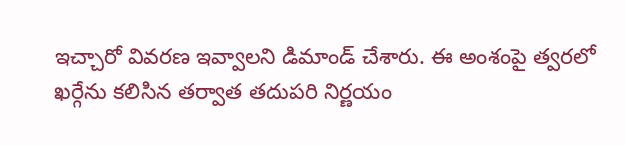ఇచ్చారో వివరణ ఇవ్వాలని డిమాండ్ చేశారు. ఈ అంశంపై త్వరలో ఖర్గేను కలిసిన తర్వాత తదుపరి నిర్ణయం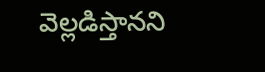వెల్లడిస్తానని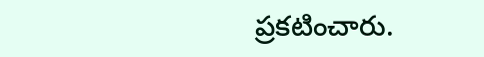ప్రకటించారు.